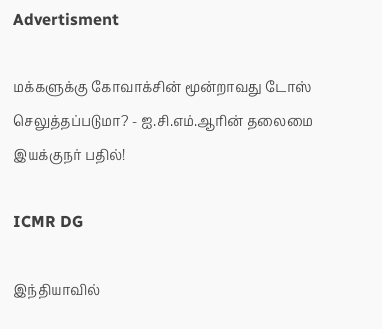Advertisment

மக்களுக்கு கோவாக்சின் மூன்றாவது டோஸ் செலுத்தப்படுமா? - ஐ.சி.எம்.ஆரின் தலைமை இயக்குநர் பதில்!

ICMR DG

இந்தியாவில்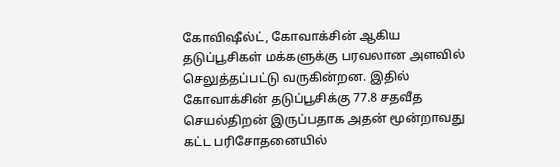கோவிஷீல்ட், கோவாக்சின் ஆகிய தடுப்பூசிகள் மக்களுக்கு பரவலான அளவில் செலுத்தப்பட்டு வருகின்றன. இதில் கோவாக்சின் தடுப்பூசிக்கு 77.8 சதவீத செயல்திறன் இருப்பதாக அதன் மூன்றாவது கட்ட பரிசோதனையில்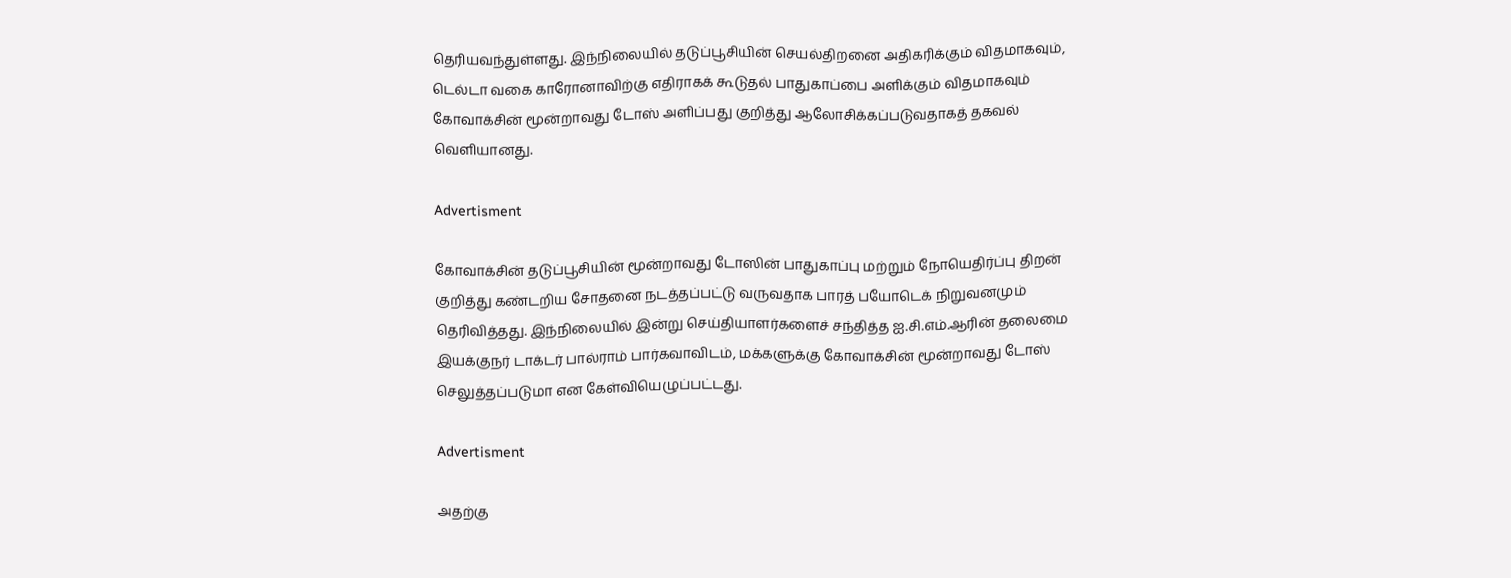தெரியவந்துள்ளது. இந்நிலையில் தடுப்பூசியின் செயல்திறனை அதிகரிக்கும் விதமாகவும், டெல்டா வகை காரோனாவிற்கு எதிராகக் கூடுதல் பாதுகாப்பை அளிக்கும் விதமாகவும் கோவாக்சின் மூன்றாவது டோஸ் அளிப்பது குறித்து ஆலோசிக்கப்படுவதாகத் தகவல் வெளியானது.

Advertisment

கோவாக்சின் தடுப்பூசியின் மூன்றாவது டோஸின் பாதுகாப்பு மற்றும் நோயெதிர்ப்பு திறன் குறித்து கண்டறிய சோதனை நடத்தப்பட்டு வருவதாக பாரத் பயோடெக் நிறுவனமும் தெரிவித்தது. இந்நிலையில் இன்று செய்தியாளர்களைச் சந்தித்த ஐ.சி.எம்.ஆரின் தலைமை இயக்குநர் டாக்டர் பால்ராம் பார்கவாவிடம், மக்களுக்கு கோவாக்சின் மூன்றாவது டோஸ் செலுத்தப்படுமா என கேள்வியெழுப்பட்டது.

Advertisment

அதற்கு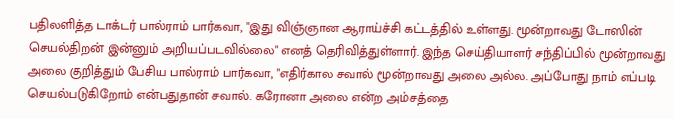பதிலளித்த டாக்டர் பால்ராம் பார்கவா, "இது விஞ்ஞான ஆராய்ச்சி கட்டத்தில் உள்ளது. மூன்றாவது டோஸின் செயல்திறன் இன்னும் அறியப்படவில்லை" எனத் தெரிவித்துள்ளார். இந்த செய்தியாளர் சந்திப்பில் மூன்றாவது அலை குறித்தும் பேசிய பால்ராம் பார்கவா, "எதிர்கால சவால் மூன்றாவது அலை அல்ல. அப்போது நாம் எப்படி செயல்படுகிறோம் என்பதுதான் சவால். கரோனா அலை என்ற அம்சத்தை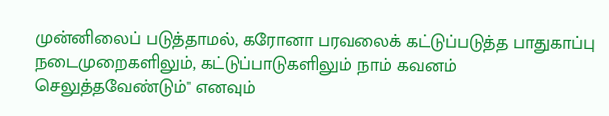முன்னிலைப் படுத்தாமல், கரோனா பரவலைக் கட்டுப்படுத்த பாதுகாப்பு நடைமுறைகளிலும், கட்டுப்பாடுகளிலும் நாம் கவனம் செலுத்தவேண்டும்" எனவும்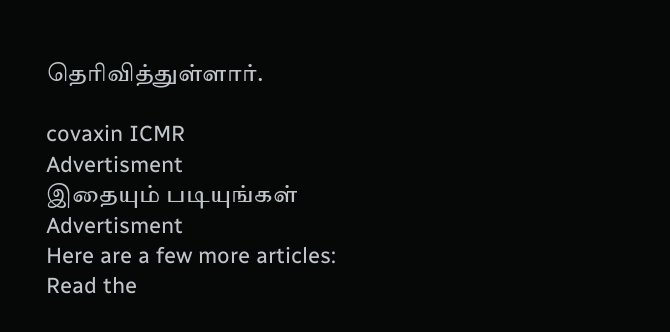தெரிவித்துள்ளார்.

covaxin ICMR
Advertisment
இதையும் படியுங்கள்
Advertisment
Here are a few more articles:
Read the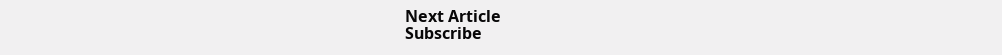Next Article
Subscribe